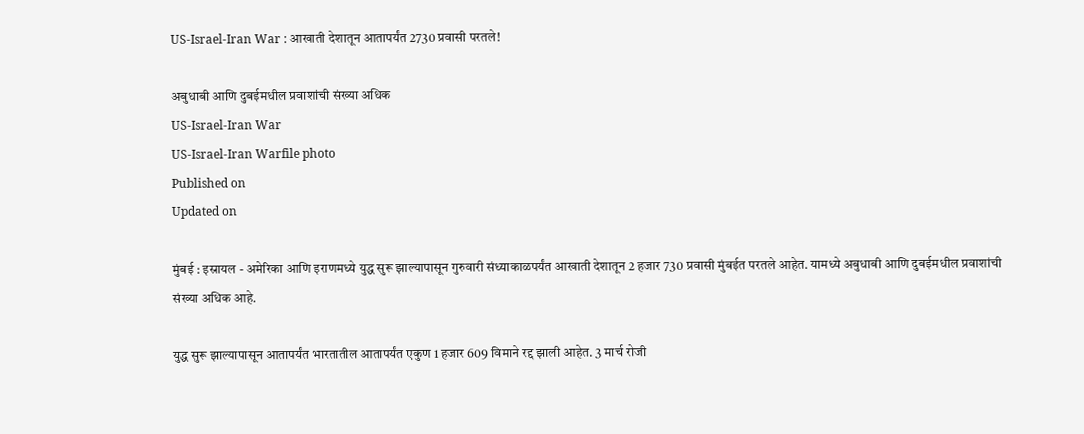US-Israel-Iran War : आखाती देशातून आतापर्यंत 2730 प्रवासी परतले!

अबुधाबी आणि दुबईमधील प्रवाशांची संख्या अधिक
US-Israel-Iran War
US-Israel-Iran Warfile photo
Published on
Updated on

मुंबई : इस्रायल - अमेरिका आणि इराणमध्ये युद्ध सुरू झाल्यापासून गुरुवारी संध्याकाळपर्यंत आखाती देशातून 2 हजार 730 प्रवासी मुंबईत परतले आहेत. यामध्ये अबुधाबी आणि दुबईमधील प्रवाशांची संख्या अधिक आहे.

युद्ध सुरू झाल्यापासून आतापर्यंत भारतातील आतापर्यंत एकुण 1 हजार 609 विमाने रद्द झाली आहेत. 3 मार्च रोजी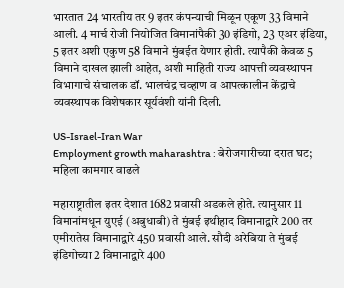भारतात 24 भारतीय तर 9 इतर कंपन्याची मिळून एकूण 33 विमाने आली. 4 मार्च रोजी नियोजित विमानांपैकी 30 इंडिगो, 23 एअर इंडिया, 5 इतर अशी एकुण 58 विमाने मुंबईत येणार होती. त्यापैकी केवळ 5 विमाने दाखल झाली आहेत, अशी माहिती राज्य आपत्ती व्यवस्थापन विभागाचे संचालक डॉ. भालचंद्र चव्हाण व आपत्कालीन केंद्राचे व्यवस्थापक विशेषकार सूर्यवंशी यांनी दिली.

US-Israel-Iran War
Employment growth maharashtra : बेरोजगारीच्या दरात घट; महिला कामगार वाढले

महाराष्ट्रातील इतर देशात 1682 प्रवासी अडकले होते. त्यानुसार 11 विमानांमधून युएई (अबुधाबी) ते मुंबई इथीहाद विमानाद्वारे 200 तर एमीरातेस विमानाद्वारे 450 प्रवासी आले. सौदी अरेबिया ते मुंबई इंडिगोच्या 2 विमानाद्वारे 400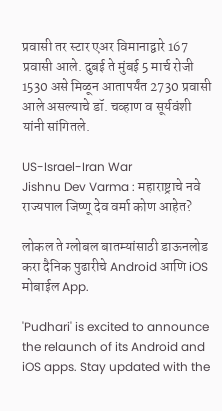प्रवासी तर स्टार एअर विमानाद्वारे 167 प्रवासी आले. दुबई ते मुंबई 5 मार्च रोजी 1530 असे मिळून आतापर्यंत 2730 प्रवासी आले असल्याचे डॉ. चव्हाण व सूर्यवंशी यांनी सांगितले.

US-Israel-Iran War
Jishnu Dev Varma : महाराष्ट्राचे नवे राज्यपाल जिष्णू देव वर्मा कोण आहेत?

लोकल ते ग्लोबल बातम्यांसाठी डाऊनलोड करा दैनिक पुढारीचे Android आणि iOS मोबाईल App.

'Pudhari' is excited to announce the relaunch of its Android and iOS apps. Stay updated with the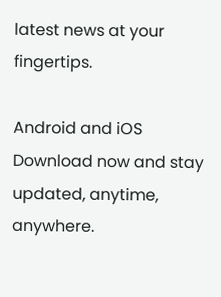latest news at your fingertips.

Android and iOS Download now and stay updated, anytime, anywhere.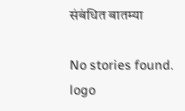संबंधित बातम्या

No stories found.
logo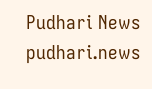Pudhari News
pudhari.news